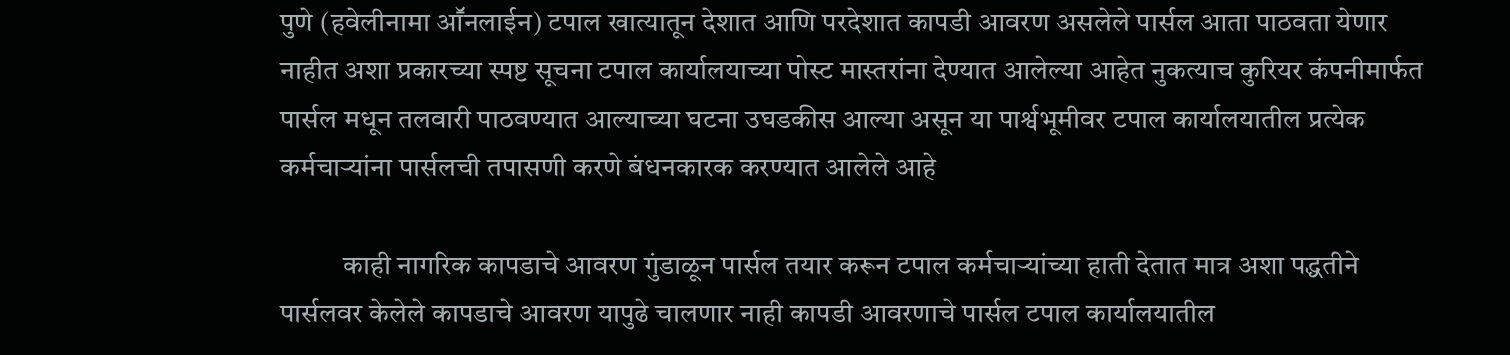पुणे (हवेलीनामा आॕनलाईन) टपाल खात्यातून देशात आणि परदेशात कापडी आवरण असलेले पार्सल आता पाठवता येणार नाहीत अशा प्रकारच्या स्पष्ट सूचना टपाल कार्यालयाच्या पोस्ट मास्तरांना देण्यात आलेल्या आहेत नुकत्याच कुरियर कंपनीमार्फत पार्सल मधून तलवारी पाठवण्यात आल्याच्या घटना उघडकीस आल्या असून या पार्श्वभूमीवर टपाल कार्यालयातील प्रत्येक कर्मचाऱ्यांना पार्सलची तपासणी करणे बंधनकारक करण्यात आलेले आहे

           काही नागरिक कापडाचे आवरण गुंडाळून पार्सल तयार करून टपाल कर्मचाऱ्यांच्या हाती देतात मात्र अशा पद्धतीने पार्सलवर केलेले कापडाचे आवरण यापुढे चालणार नाही कापडी आवरणाचे पार्सल टपाल कार्यालयातील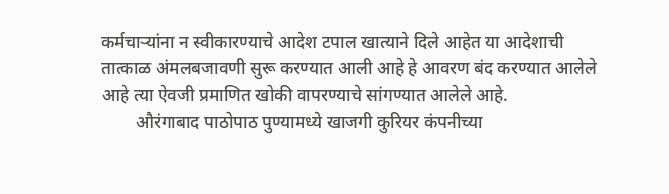कर्मचाऱ्यांना न स्वीकारण्याचे आदेश टपाल खात्याने दिले आहेत या आदेशाची तात्काळ अंमलबजावणी सुरू करण्यात आली आहे हे आवरण बंद करण्यात आलेले आहे त्या ऐवजी प्रमाणित खोकी वापरण्याचे सांगण्यात आलेले आहे.
        औरंगाबाद पाठोपाठ पुण्यामध्ये खाजगी कुरियर कंपनीच्या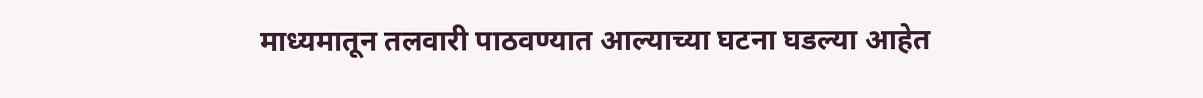माध्यमातून तलवारी पाठवण्यात आल्याच्या घटना घडल्या आहेत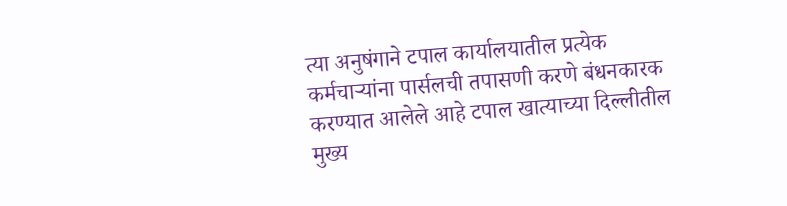त्या अनुषंगाने टपाल कार्यालयातील प्रत्येक कर्मचाऱ्यांना पार्सलची तपासणी करणे बंधनकारक करण्यात आलेले आहे टपाल खात्याच्या दिल्लीतील मुख्य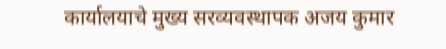कार्यालयाचे मुख्य सरव्यवस्थापक अजय कुमार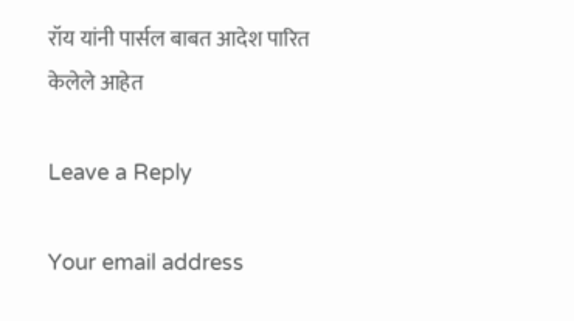रॉय यांनी पार्सल बाबत आदेश पारित केलेले आहेत

Leave a Reply

Your email address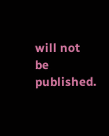will not be published.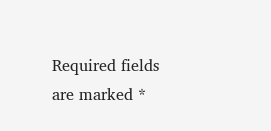Required fields are marked *